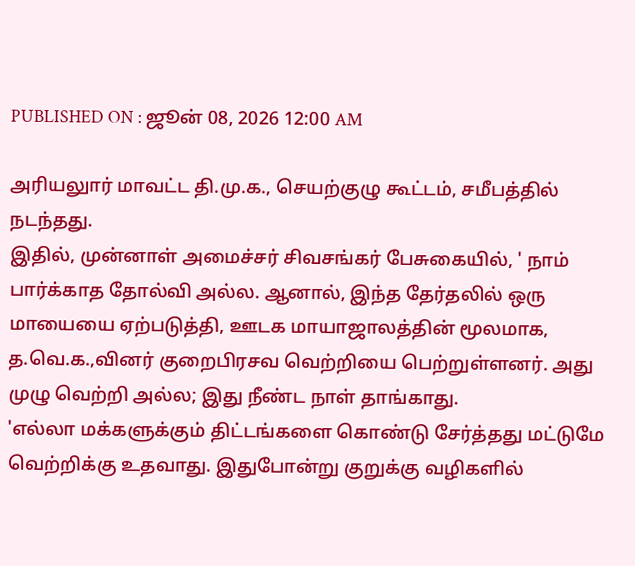PUBLISHED ON : ஜூன் 08, 2026 12:00 AM

அரியலுார் மாவட்ட தி.மு.க., செயற்குழு கூட்டம், சமீபத்தில் நடந்தது.
இதில், முன்னாள் அமைச்சர் சிவசங்கர் பேசுகையில், ' நாம் பார்க்காத தோல்வி அல்ல. ஆனால், இந்த தேர்தலில் ஒரு மாயையை ஏற்படுத்தி, ஊடக மாயாஜாலத்தின் மூலமாக, த.வெ.க.,வினர் குறைபிரசவ வெற்றியை பெற்றுள்ளனர். அது முழு வெற்றி அல்ல; இது நீண்ட நாள் தாங்காது.
'எல்லா மக்களுக்கும் திட்டங்களை கொண்டு சேர்த்தது மட்டுமே வெற்றிக்கு உதவாது. இதுபோன்று குறுக்கு வழிகளில்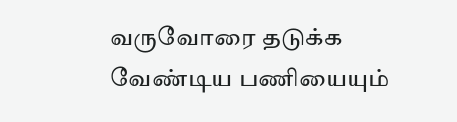வருவோரை தடுக்க வேண்டிய பணியையும்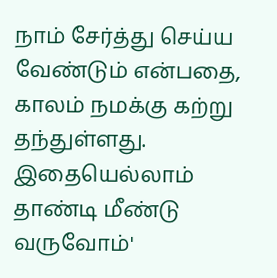நாம் சேர்த்து செய்ய வேண்டும் என்பதை, காலம் நமக்கு கற்று தந்துள்ளது. இதையெல்லாம் தாண்டி மீண்டு வருவோம்'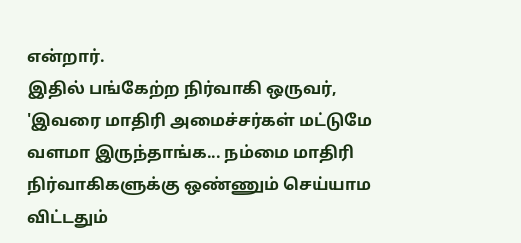என்றார்.
இதில் பங்கேற்ற நிர்வாகி ஒருவர், 'இவரை மாதிரி அமைச்சர்கள் மட்டுமே வளமா இருந்தாங்க... நம்மை மாதிரி நிர்வாகிகளுக்கு ஒண்ணும் செய்யாம விட்டதும்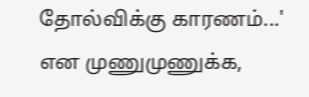தோல்விக்கு காரணம்...' என முணுமுணுக்க,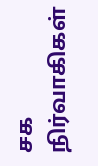சக நிர்வாகிகள்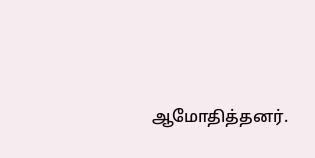ஆமோதித்தனர்.